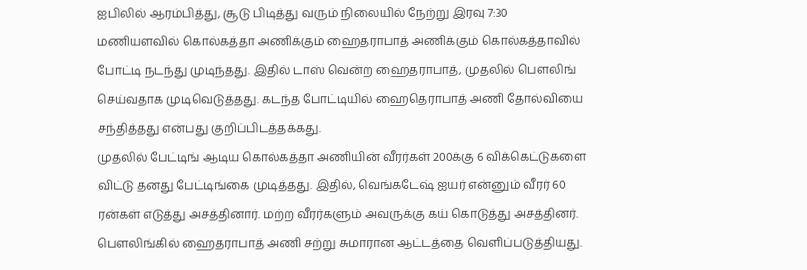ஐபிலில் ஆரம்பித்து, சூடு பிடித்து வரும் நிலையில் நேற்று இரவு 7:30 மணியளவில் கொல்கத்தா அணிக்கும் ஹைதராபாத் அணிக்கும் கொல்கத்தாவில் போட்டி நடந்து முடிந்தது. இதில் டாஸ் வென்ற ஹைதராபாத், முதலில் பௌலிங் செய்வதாக முடிவெடுத்தது. கடந்த போட்டியில் ஹைதெராபாத் அணி தோல்வியை சந்தித்தது என்பது குறிப்பிடத்தக்கது.
முதலில் பேட்டிங் ஆடிய கொல்கத்தா அணியின் வீரர்கள் 200க்கு 6 விக்கெட்டுகளை விட்டு தனது பேட்டிங்கை முடித்தது. இதில், வெங்கடேஷ் ஐயர் என்னும் வீரர் 60 ரன்கள் எடுத்து அசத்தினார். மற்ற வீரர்களும் அவருக்கு கய் கொடுத்து அசத்தினர். பௌலிங்கில் ஹைதராபாத் அணி சற்று சுமாரான ஆட்டத்தை வெளிப்படுத்தியது.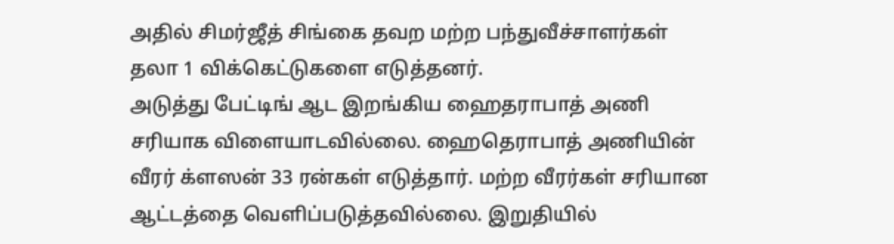அதில் சிமர்ஜீத் சிங்கை தவற மற்ற பந்துவீச்சாளர்கள் தலா 1 விக்கெட்டுகளை எடுத்தனர்.
அடுத்து பேட்டிங் ஆட இறங்கிய ஹைதராபாத் அணி சரியாக விளையாடவில்லை. ஹைதெராபாத் அணியின் வீரர் க்ளஸன் 33 ரன்கள் எடுத்தார். மற்ற வீரர்கள் சரியான ஆட்டத்தை வெளிப்படுத்தவில்லை. இறுதியில்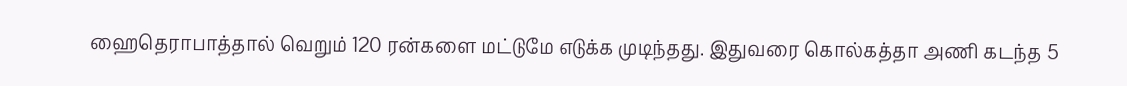ஹைதெராபாத்தால் வெறும் 120 ரன்களை மட்டுமே எடுக்க முடிந்தது. இதுவரை கொல்கத்தா அணி கடந்த 5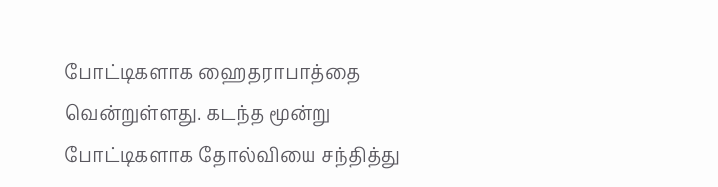போட்டிகளாக ஹைதராபாத்தை வென்றுள்ளது. கடந்த மூன்று போட்டிகளாக தோல்வியை சந்தித்து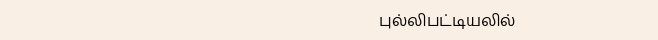புல்லிபட்டியலில்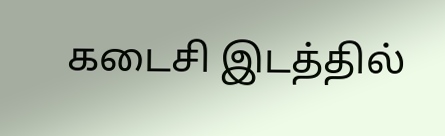கடைசி இடத்தில்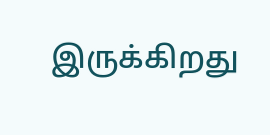இருக்கிறது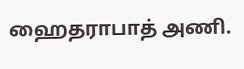ஹைதராபாத் அணி.